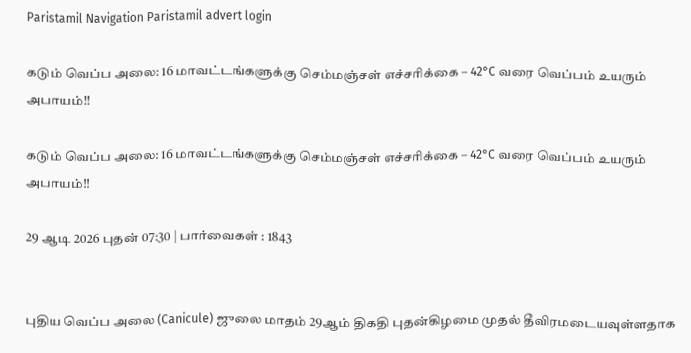Paristamil Navigation Paristamil advert login

கடும் வெப்ப அலை: 16 மாவட்டங்களுக்கு செம்மஞ்சள் எச்சரிக்கை – 42°C வரை வெப்பம் உயரும் அபாயம்!!

கடும் வெப்ப அலை: 16 மாவட்டங்களுக்கு செம்மஞ்சள் எச்சரிக்கை – 42°C வரை வெப்பம் உயரும் அபாயம்!!

29 ஆடி 2026 புதன் 07:30 | பார்வைகள் : 1843


புதிய வெப்ப அலை (Canicule) ஜுலை மாதம் 29ஆம் திகதி புதன்கிழமை முதல் தீவிரமடையவுள்ளதாக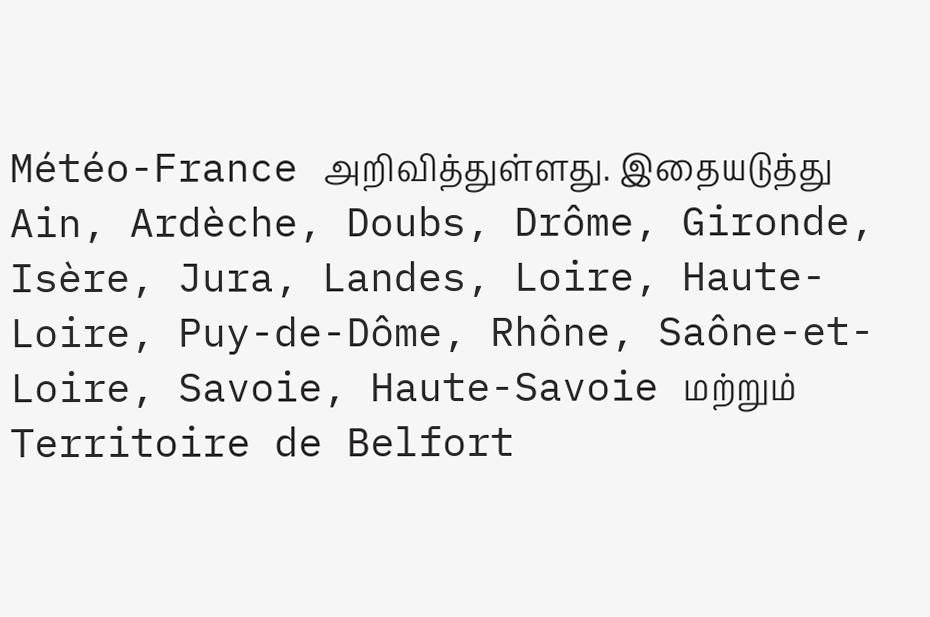Météo-France அறிவித்துள்ளது. இதையடுத்து Ain, Ardèche, Doubs, Drôme, Gironde, Isère, Jura, Landes, Loire, Haute-Loire, Puy-de-Dôme, Rhône, Saône-et-Loire, Savoie, Haute-Savoie மற்றும் Territoire de Belfort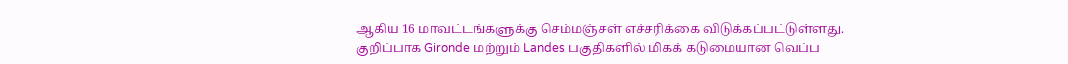ஆகிய 16 மாவட்டங்களுக்கு செம்மஞ்சள் எச்சரிக்கை விடுக்கப்பட்டுள்ளது. குறிப்பாக Gironde மற்றும் Landes பகுதிகளில் மிகக் கடுமையான வெப்ப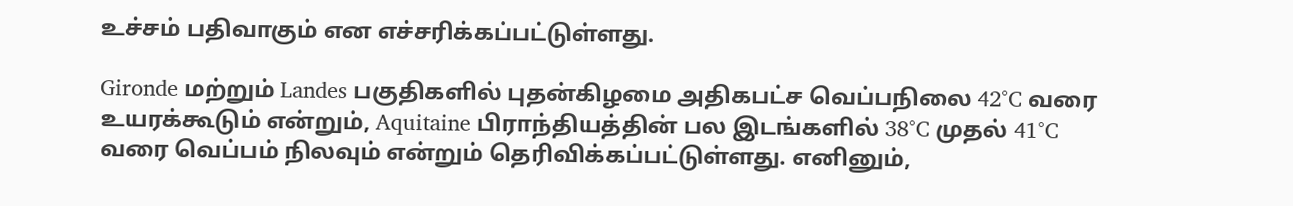உச்சம் பதிவாகும் என எச்சரிக்கப்பட்டுள்ளது.

Gironde மற்றும் Landes பகுதிகளில் புதன்கிழமை அதிகபட்ச வெப்பநிலை 42°C வரை உயரக்கூடும் என்றும், Aquitaine பிராந்தியத்தின் பல இடங்களில் 38°C முதல் 41°C வரை வெப்பம் நிலவும் என்றும் தெரிவிக்கப்பட்டுள்ளது. எனினும்,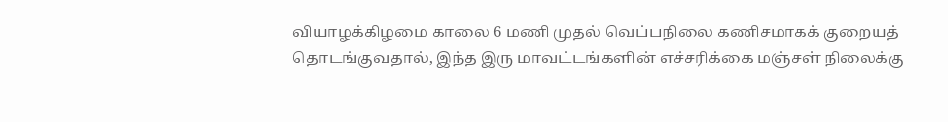வியாழக்கிழமை காலை 6 மணி முதல் வெப்பநிலை கணிசமாகக் குறையத் தொடங்குவதால், இந்த இரு மாவட்டங்களின் எச்சரிக்கை மஞ்சள் நிலைக்கு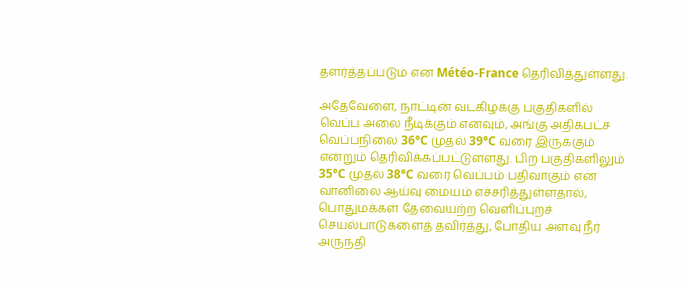தளர்த்தப்படும் என Météo-France தெரிவித்துள்ளது.

அதேவேளை, நாட்டின் வடகிழக்கு பகுதிகளில் வெப்ப அலை நீடிக்கும் எனவும், அங்கு அதிகபட்ச வெப்பநிலை 36°C முதல் 39°C வரை இருக்கும் என்றும் தெரிவிக்கப்பட்டுள்ளது. பிற பகுதிகளிலும் 35°C முதல் 38°C வரை வெப்பம் பதிவாகும் என வானிலை ஆய்வு மையம் எச்சரித்துள்ளதால், பொதுமக்கள் தேவையற்ற வெளிப்புறச் செயல்பாடுகளைத் தவிர்த்து, போதிய அளவு நீர் அருந்தி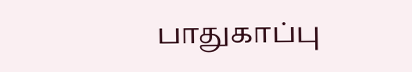பாதுகாப்பு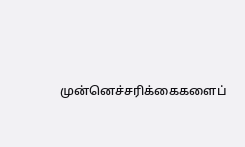முன்னெச்சரிக்கைகளைப்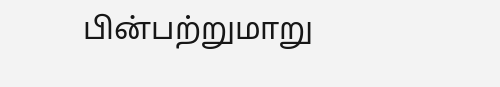பின்பற்றுமாறு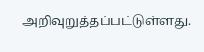அறிவுறுத்தப்பட்டுள்ளது.